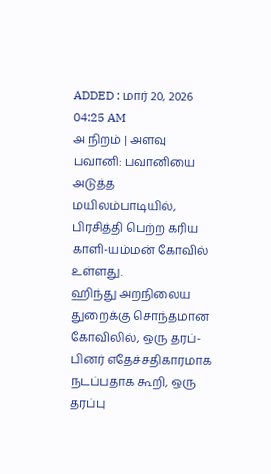ADDED : மார் 20, 2026 04:25 AM
அ நிறம் | அளவு
பவானி: பவானியை அடுத்த மயிலம்பாடியில், பிரசித்தி பெற்ற கரிய காளி-யம்மன் கோவில் உள்ளது.
ஹிந்து அறநிலைய துறைக்கு சொந்தமான கோவிலில், ஒரு தரப்-பினர் எதேச்சதிகாரமாக நடப்பதாக கூறி, ஒரு தரப்பு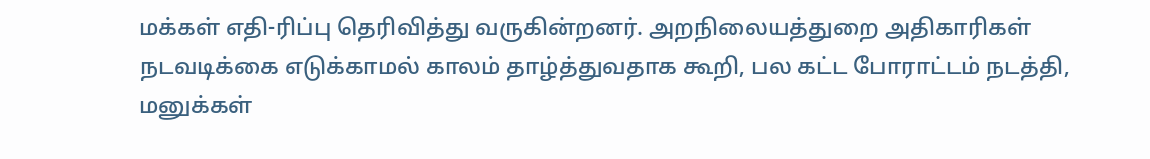மக்கள் எதி-ரிப்பு தெரிவித்து வருகின்றனர். அறநிலையத்துறை அதிகாரிகள் நடவடிக்கை எடுக்காமல் காலம் தாழ்த்துவதாக கூறி, பல கட்ட போராட்டம் நடத்தி, மனுக்கள்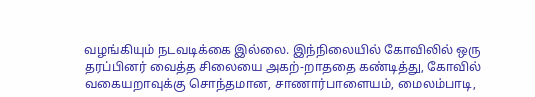வழங்கியும் நடவடிக்கை இல்லை. இந்நிலையில் கோவிலில் ஒரு தரப்பினர் வைத்த சிலையை அகற்-றாததை கண்டித்து, கோவில் வகையறாவுக்கு சொந்தமான, சாணார்பாளையம், மைலம்பாடி,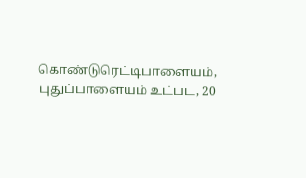கொண்டுரெட்டிபாளையம், புதுப்பாளையம் உட்பட, 20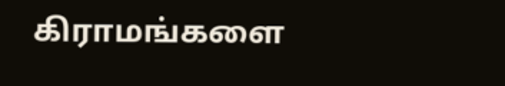கிராமங்களை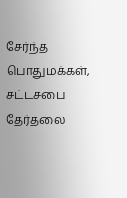சேர்ந்த பொதுமக்கள், சட்டசபை தேர்தலை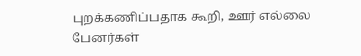புறக்கணிப்பதாக கூறி, ஊர் எல்லை பேனர்கள்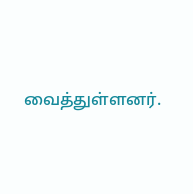வைத்துள்ளனர்.